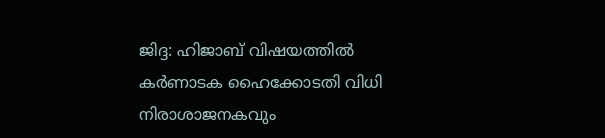ജിദ്ദ: ഹിജാബ് വിഷയത്തിൽ കർണാടക ഹൈക്കോടതി വിധി നിരാശാജനകവും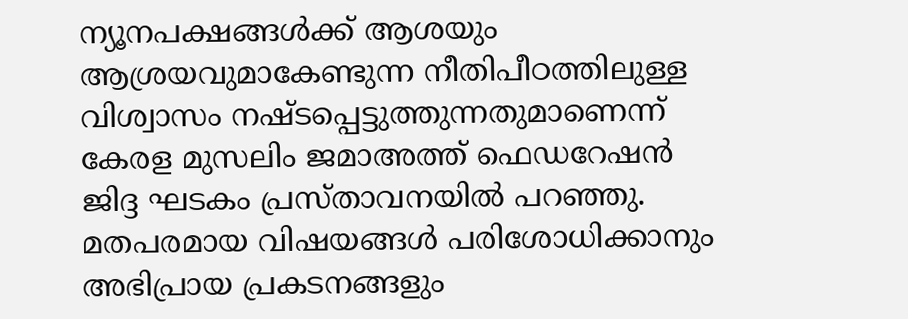ന്യൂനപക്ഷങ്ങൾക്ക് ആശയും ആശ്രയവുമാകേണ്ടുന്ന നീതിപീഠത്തിലുള്ള വിശ്വാസം നഷ്ടപ്പെട്ടുത്തുന്നതുമാണെന്ന് കേരള മുസലിം ജമാഅത്ത് ഫെഡറേഷൻ ജിദ്ദ ഘടകം പ്രസ്താവനയിൽ പറഞ്ഞു. മതപരമായ വിഷയങ്ങൾ പരിശോധിക്കാനും അഭിപ്രായ പ്രകടനങ്ങളും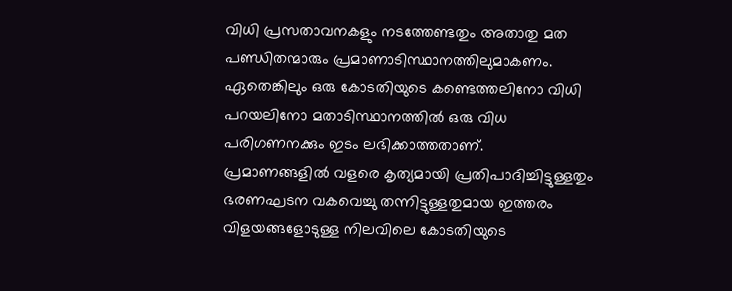വിധി പ്രസതാവനകളും നടത്തേണ്ടതും അതാതു മത പണ്ഡിതന്മാരും പ്രമാണാടിസ്ഥാനത്തിലുമാകണം. ഏതെങ്കിലും ഒരു കോടതിയുടെ കണ്ടെത്തലിനോ വിധി പറയലിനോ മതാടിസ്ഥാനത്തിൽ ഒരു വിധ പരിഗണനക്കും ഇടം ലഭിക്കാത്തതാണ്.
പ്രമാണങ്ങളിൽ വളരെ കൃത്യമായി പ്രതിപാദിച്ചിട്ടുള്ളതും ഭരണഘടന വകവെച്ചു തന്നിട്ടുള്ളതുമായ ഇത്തരം വിളയങ്ങളോടുള്ള നിലവിലെ കോടതിയുടെ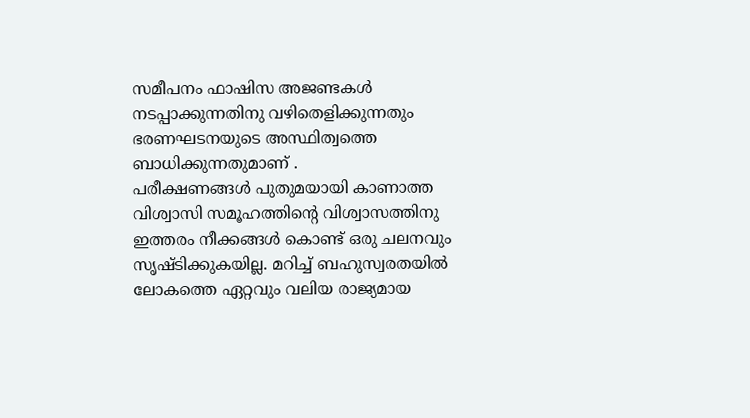സമീപനം ഫാഷിസ അജണ്ടകൾ നടപ്പാക്കുന്നതിനു വഴിതെളിക്കുന്നതും ഭരണഘടനയുടെ അസ്ഥിത്വത്തെ ബാധിക്കുന്നതുമാണ് .
പരീക്ഷണങ്ങൾ പുതുമയായി കാണാത്ത വിശ്വാസി സമൂഹത്തിൻ്റെ വിശ്വാസത്തിനു ഇത്തരം നീക്കങ്ങൾ കൊണ്ട് ഒരു ചലനവും സൃഷ്ടിക്കുകയില്ല. മറിച്ച് ബഹുസ്വരതയിൽ ലോകത്തെ ഏറ്റവും വലിയ രാജ്യമായ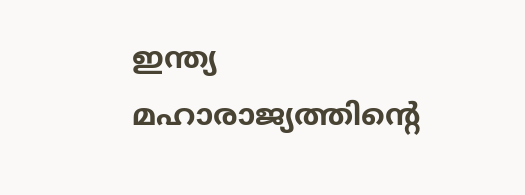ഇന്ത്യ മഹാരാജ്യത്തിൻ്റെ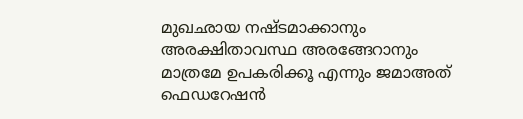മുഖഛായ നഷ്ടമാക്കാനും അരക്ഷിതാവസ്ഥ അരങ്ങേറാനും മാത്രമേ ഉപകരിക്കൂ എന്നും ജമാഅത് ഫെഡറേഷൻ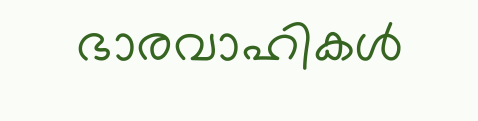ഭാരവാഹികൾ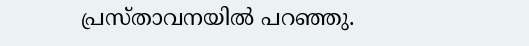പ്രസ്താവനയിൽ പറഞ്ഞു.